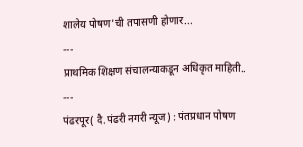शालेय पोषण'ची तपासणी होणार...
---
प्राथमिक शिक्षण संचालन्याकडून अधिकृत माहिती..
---
पंढरपूर( दै.पंढरी नगरी न्यूज) : पंतप्रधान पोषण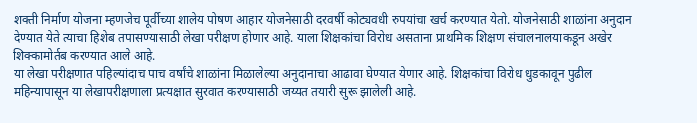शक्ती निर्माण योजना म्हणजेच पूर्वीच्या शालेय पोषण आहार योजनेसाठी दरवर्षी कोट्यवधी रुपयांचा खर्च करण्यात येतो. योजनेसाठी शाळांना अनुदान देण्यात येते त्याचा हिशेब तपासण्यासाठी लेखा परीक्षण होणार आहे. याला शिक्षकांचा विरोध असताना प्राथमिक शिक्षण संचालनालयाकडून अखेर शिक्कामोर्तब करण्यात आले आहे.
या लेखा परीक्षणात पहिल्यांदाच पाच वर्षांचे शाळांना मिळालेल्या अनुदानाचा आढावा घेण्यात येणार आहे. शिक्षकांचा विरोध धुडकावून पुढील महिन्यापासून या लेखापरीक्षणाला प्रत्यक्षात सुरवात करण्यासाठी जय्यत तयारी सुरू झालेली आहे.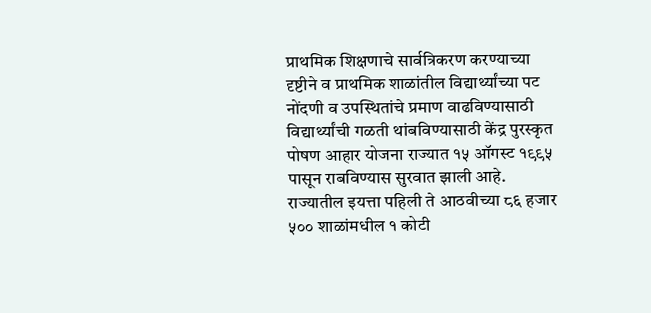प्राथमिक शिक्षणाचे सार्वत्रिकरण करण्याच्या दृष्टीने व प्राथमिक शाळांतील विद्यार्थ्यांच्या पट नोंदणी व उपस्थितांचे प्रमाण वाढविण्यासाठी विद्यार्थ्यांची गळती थांबविण्यासाठी केंद्र पुरस्कृत पोषण आहार योजना राज्यात १५ ऑगस्ट १९९५ पासून राबविण्यास सुरवात झाली आहे. राज्यातील इयत्ता पहिली ते आठवीच्या ८६ हजार ५०० शाळांमधील १ कोटी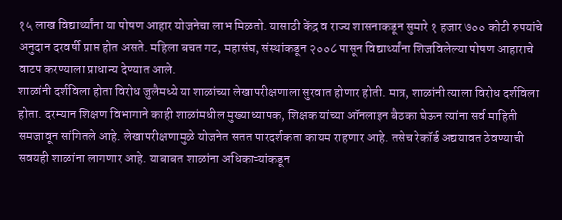१५ लाख विद्यार्थ्यांना या पोषण आहार योजनेचा लाभ मिळतो. यासाठी केंद्र व राज्य शासनाकडून सुमारे १ हजार ७०० कोटी रुपयांचे अनुदान दरवर्षी प्राप्त होत असते. महिला बचत गट, महासंघ, संस्थांकडून २००८ पासून विद्यार्थ्यांना शिजविलेल्या पोषण आहाराचे वाटप करण्याला प्राधान्य देण्यात आले.
शाळांनी दर्शविला होता विरोध जुलैमध्ये या शाळांच्या लेखापरीक्षणाला सुरवात होणार होती. मात्र, शाळांनी त्याला विरोध दर्शविला होता. दरम्यान शिक्षण विभागाने काही शाळांमधील मुख्याध्यापक, शिक्षक यांच्या ऑनलाइन बैठका घेऊन त्यांना सर्व माहिती समजावून सांगितले आहे. लेखापरीक्षणामुळे योजनेत सतत पारदर्शकता कायम राहणार आहे. तसेच रेकॉर्ड अद्ययावत ठेवण्याची सवयही शाळांना लागणार आहे. याबाबत शाळांना अधिकाऱ्यांकडून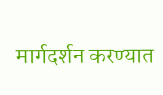मार्गदर्शन करण्यात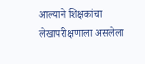आल्याने शिक्षकांचा लेखापरीक्षणाला असलेला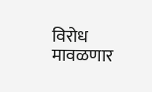विरोध मावळणार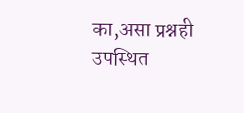का,असा प्रश्नही उपस्थित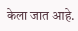केला जात आहे.